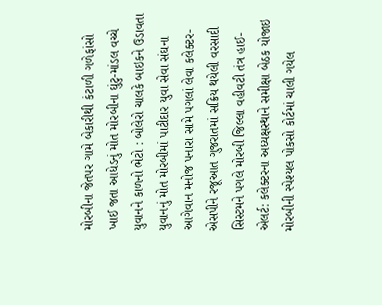મોરબીના જેતપર ગામે બેકારીથી કંટાળી ગળેફાંસો ખાઈ જતા આધેડનું મોત મોરબીના ઘુંટુ-માંડલ વચ્ચે યુવાનને કાળનો ભેટો : બોલેરો ચાલકે બાઇકને ઉડાવતા યુવાનનું મોત મોરબીમાં પાટીદાર યુવા સેવા સંઘના આગેવાન મનોજ પનારા સામે પગલાં લેવા કલેક્ટર-એસપીને રજૂઆત ગુજરાતમાં સક્રિય થયેલી વરસાદી સિસ્ટમને પગલે મોરબી જિલ્લા વહીવટી તંત્ર હાઈ-એલર્ટ: કલેક્ટરના અધ્યક્ષસ્થાને સમીક્ષા બેઠક યોજાઇ મોરબીની સ્પેશ્યલ પોકસો કોર્ટમાં ચાલી ગયેલ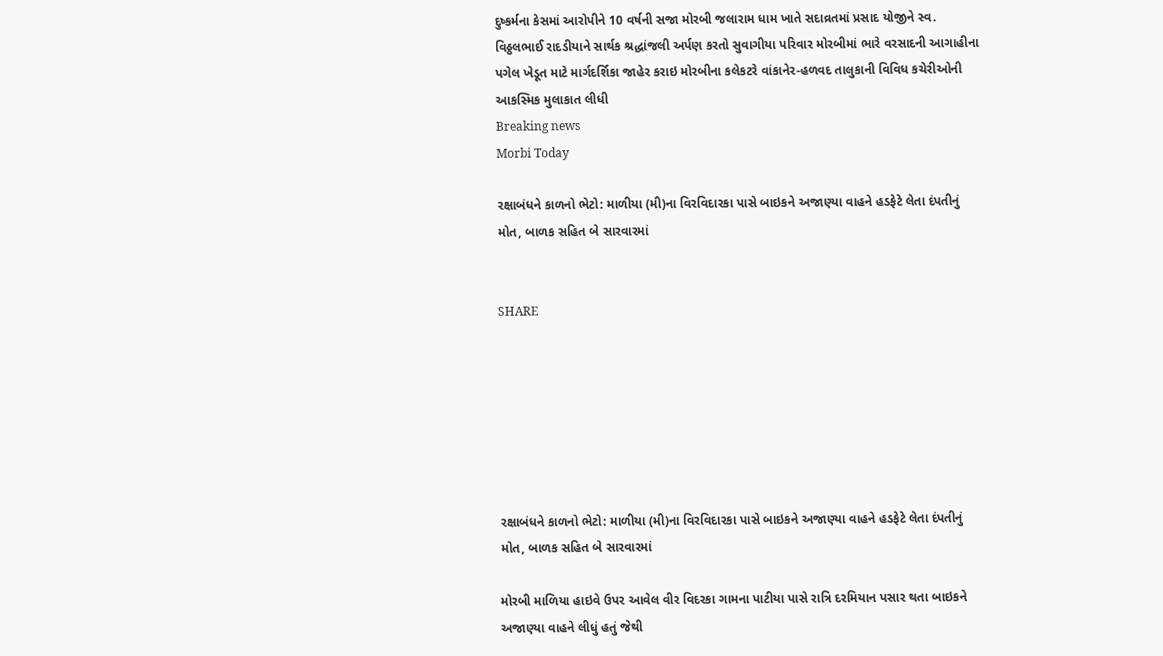દુષ્કર્મના કેસમાં આરોપીને 10 વર્ષની સજા મોરબી જલારામ ધામ ખાતે સદાવ્રતમાં પ્રસાદ યોજીને સ્વ. વિઠ્ઠલભાઈ રાદડીયાને સાર્થક શ્રદ્ધાંજલી અર્પણ કરતો સુવાગીયા પરિવાર મોરબીમાં ભારે વરસાદની આગાહીના પગેલ ખેડૂત માટે માર્ગદર્શિકા જાહેર કરાઇ મોરબીના કલેકટરે વાંકાનેર-હળવદ તાલુકાની વિવિધ કચેરીઓની આકસ્મિક મુલાકાત લીધી
Breaking news
Morbi Today

રક્ષાબંધને કાળનો ભેટો: માળીયા (મી)ના વિરવિદારકા પાસે બાઇકને અજાણ્યા વાહને હડફેટે લેતા દંપતીનું મોત, બાળક સહિત બે સારવારમાં


SHARE







રક્ષાબંધને કાળનો ભેટો: માળીયા (મી)ના વિરવિદારકા પાસે બાઇકને અજાણ્યા વાહને હડફેટે લેતા દંપતીનું મોત, બાળક સહિત બે સારવારમાં

મોરબી માળિયા હાઇવે ઉપર આવેલ વીર વિદરકા ગામના પાટીયા પાસે રાત્રિ દરમિયાન પસાર થતા બાઇકને અજાણ્યા વાહને લીધું હતું જેથી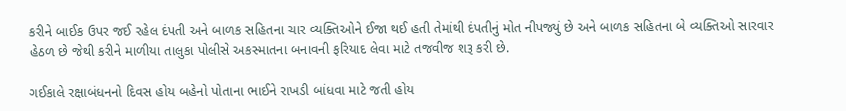કરીને બાઈક ઉપર જઈ રહેલ દંપતી અને બાળક સહિતના ચાર વ્યક્તિઓને ઈજા થઈ હતી તેમાંથી દંપતીનું મોત નીપજ્યું છે અને બાળક સહિતના બે વ્યક્તિઓ સારવાર હેઠળ છે જેથી કરીને માળીયા તાલુકા પોલીસે અકસ્માતના બનાવની ફરિયાદ લેવા માટે તજવીજ શરૂ કરી છે.

ગઈકાલે રક્ષાબંધનનો દિવસ હોય બહેનો પોતાના ભાઈને રાખડી બાંધવા માટે જતી હોય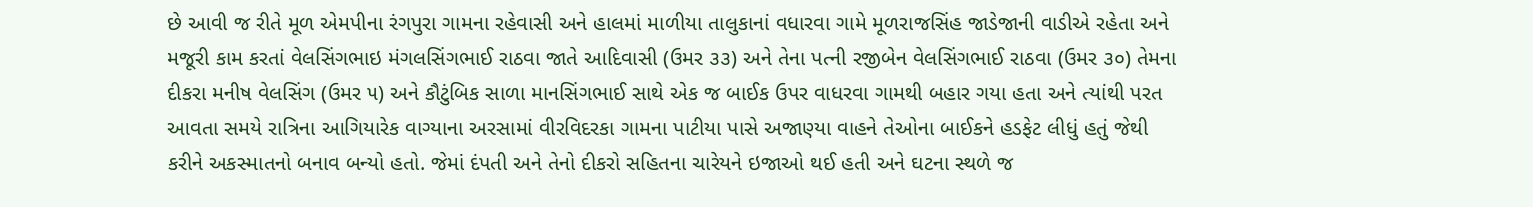છે આવી જ રીતે મૂળ એમપીના રંગપુરા ગામના રહેવાસી અને હાલમાં માળીયા તાલુકાનાં વધારવા ગામે મૂળરાજસિંહ જાડેજાની વાડીએ રહેતા અને મજૂરી કામ કરતાં વેલસિંગભાઇ મંગલસિંગભાઈ રાઠવા જાતે આદિવાસી (ઉમર ૩૩) અને તેના પત્ની રજીબેન વેલસિંગભાઈ રાઠવા (ઉમર ૩૦) તેમના દીકરા મનીષ વેલસિંગ (ઉમર ૫) અને કૌટુંબિક સાળા માનસિંગભાઈ સાથે એક જ બાઈક ઉપર વાધરવા ગામથી બહાર ગયા હતા અને ત્યાંથી પરત આવતા સમયે રાત્રિના આગિયારેક વાગ્યાના અરસામાં વીરવિદરકા ગામના પાટીયા પાસે અજાણ્યા વાહને તેઓના બાઈકને હડફેટ લીધું હતું જેથી કરીને અકસ્માતનો બનાવ બન્યો હતો. જેમાં દંપતી અને તેનો દીકરો સહિતના ચારેયને ઇજાઓ થઈ હતી અને ઘટના સ્થળે જ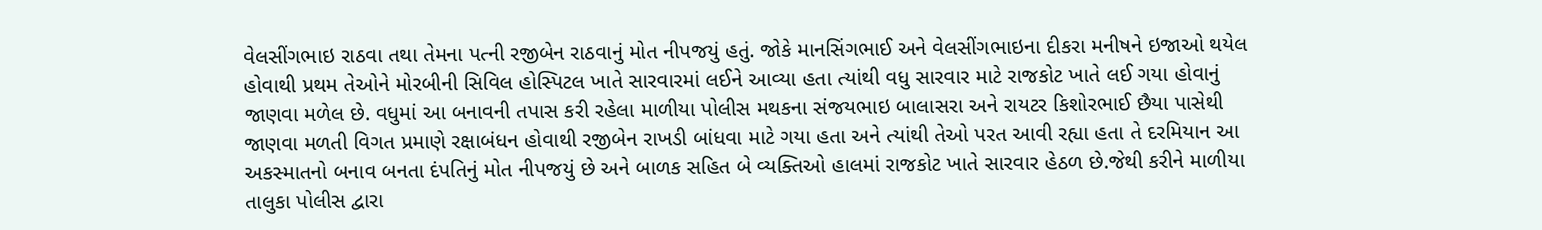વેલસીંગભાઇ રાઠવા તથા તેમના પત્ની રજીબેન રાઠવાનું મોત નીપજયું હતું. જોકે માનસિંગભાઈ અને વેલસીંગભાઇના દીકરા મનીષને ઇજાઓ થયેલ હોવાથી પ્રથમ તેઓને મોરબીની સિવિલ હોસ્પિટલ ખાતે સારવારમાં લઈને આવ્યા હતા ત્યાંથી વધુ સારવાર માટે રાજકોટ ખાતે લઈ ગયા હોવાનું જાણવા મળેલ છે. વધુમાં આ બનાવની તપાસ કરી રહેલા માળીયા પોલીસ મથકના સંજયભાઇ બાલાસરા અને રાયટર કિશોરભાઈ છૈયા પાસેથી જાણવા મળતી વિગત પ્રમાણે રક્ષાબંધન હોવાથી રજીબેન રાખડી બાંધવા માટે ગયા હતા અને ત્યાંથી તેઓ પરત આવી રહ્યા હતા તે દરમિયાન આ અકસ્માતનો બનાવ બનતા દંપતિનું મોત નીપજયું છે અને બાળક સહિત બે વ્યક્તિઓ હાલમાં રાજકોટ ખાતે સારવાર હેઠળ છે.જેથી કરીને માળીયા તાલુકા પોલીસ દ્વારા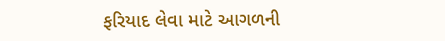ફરિયાદ લેવા માટે આગળની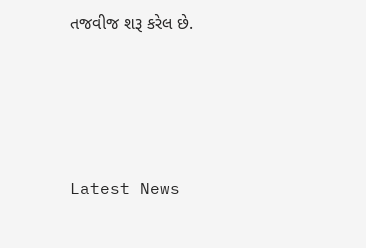તજવીજ શરૂ કરેલ છે.






Latest News